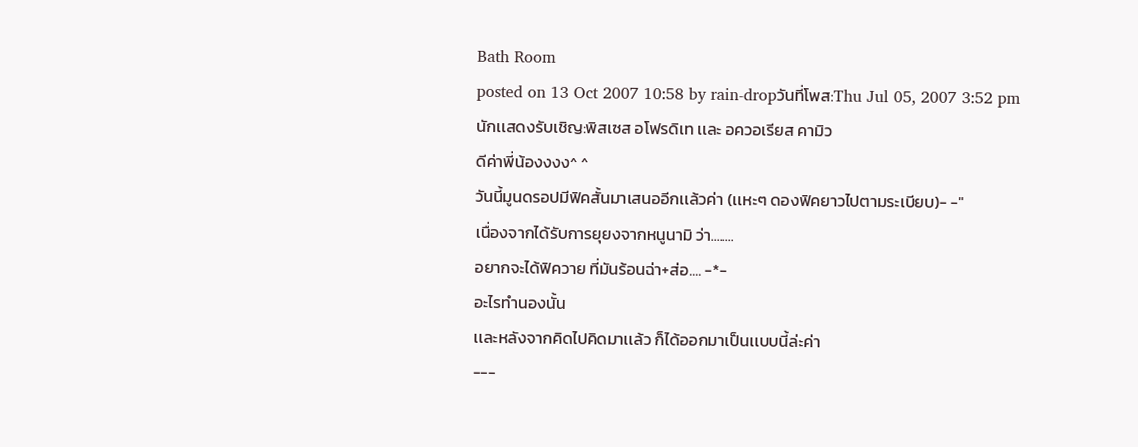Bath Room
posted on 13 Oct 2007 10:58 by rain-dropวันที่โพส:Thu Jul 05, 2007 3:52 pm
นักเเสดงรับเชิญ:พิสเซส อโฟรดิเท เเละ อควอเรียส คามิว
ดีค่าพี่น้องงงง^ ^
วันนี้มูนดรอปมีฟิคสั้นมาเสนออีกเเล้วค่า (เเหะๆ ดองฟิคยาวไปตามระเบียบ)- -"
เนื่องจากได้รับการยุยงจากหนูนามิ ว่า........
อยากจะได้ฟิควาย ที่มันร้อนฉ่า+ส่อ.... -*-
อะไรทำนองนั้น
เเละหลังจากคิดไปคิดมาเเล้ว ก็ได้ออกมาเป็นเเบบนี้ล่ะค่า
---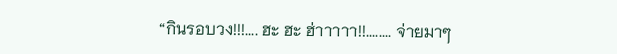“กินรอบวง!!!.... ฮะ ฮะ ฮ่าาาาา!!........ จ่ายมาๆ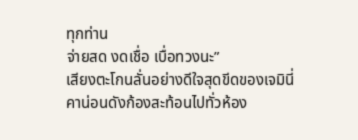ทุกท่าน
จ่ายสด งดเชื่อ เบื่อทวงนะ”
เสียงตะโกนลั่นอย่างดีใจสุดขีดของเจมินี่ คาน่อนดังก้องสะท้อนไปทั่วห้อง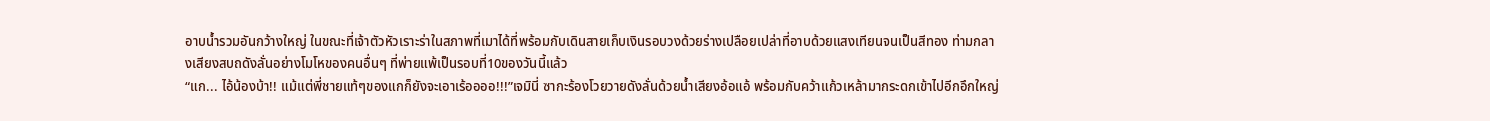อาบน้ำรวมอันกว้างใหญ่ ในขณะที่เจ้าตัวหัวเราะร่าในสภาพที่เมาได้ที่พร้อมกับเดินสายเก็บเงินรอบวงด้วยร่างเปลือยเปล่าที่อาบด้วยแสงเทียนจนเป็นสีทอง ท่ามกลางเสียงสบถดังลั่นอย่างโมโหของคนอื่นๆ ที่พ่ายแพ้เป็นรอบที่10ของวันนี้แล้ว
“แก... ไอ้น้องบ้า!! แม้แต่พี่ชายแท้ๆของแกก็ยังจะเอาเร้ออออ!!!”เจมินี่ ซากะร้องโวยวายดังลั่นด้วยน้ำเสียงอ้อแอ้ พร้อมกับคว้าแก้วเหล้ามากระดกเข้าไปอีกอึกใหญ่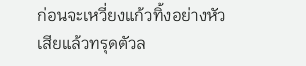ก่อนจะเหวี่ยงแก้วทิ้งอย่างหัวเสียแล้วทรุดตัวล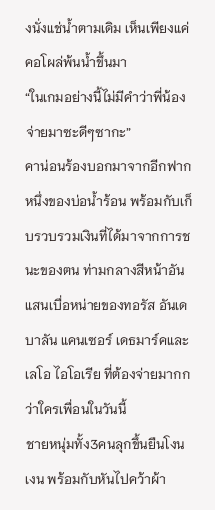งนั่งแช่น้ำตามเดิม เห็นเพียงแค่คอโผล่พ้นน้ำขึ้นมา
“ในเกมอย่างนี้ไม่มีคำว่าพี่น้อง จ่ายมาซะดีๆซากะ”
คาน่อนร้องบอกมาจากอีกฟากหนึ่งของบ่อน้ำร้อน พร้อมกับเก็บรวบรวมเงินที่ได้มาจากการชนะของตน ท่ามกลางสีหน้าอันแสนเบื่อหน่ายของทอรัส อันเดบาลัน แคนเซอร์ เดธมาร์คและ เลโอ ไอโอเรีย ที่ต้องจ่ายมากกว่าใครเพื่อนในวันนี้
ชายหนุ่มทั้ง3คนลุกขึ้นยืนโงนเงน พร้อมกับหันไปคว้าผ้า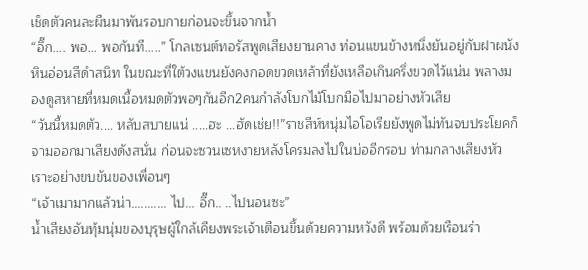เช็ดตัวคนละผืนมาพันรอบกายก่อนจะขึ้นจากน้ำ
“อึ๊ก.... พอ... พอกันที.....” โกลเซนต์ทอรัสพูดเสียงยานคาง ท่อนแขนข้างหนึ่งยันอยู่กับฝาผนังหินอ่อนสีดำสนิท ในขณะที่ใต้วงแขนยังคงกอดขวดเหล้าที่ยังเหลือเกินครึ่งขวดไว้แน่น พลางมองดูสหายที่หมดเนื้อหมดตัวพอๆกันอีก2คนกำลังโบกไม้โบกมือไปมาอย่างหัวเสีย
“วันนี้หมดตัว.... หลับสบายแน่ .....ฮะ ...ฮัดเช่ย!!”ราชสีห์หนุ่มไอโอเรียยังพูดไม่ทันจบประโยคก็จามออกมาเสียงดังสนั่น ก่อนจะซวนเซหงายหลังโครมลงไปในบ่ออีกรอบ ท่ามกลางเสียงหัวเราะอย่างขบขันของเพื่อนๆ
“เจ้าเมามากแล้วน่า........... ไป... อึ๊ก.. ..ไปนอนซะ”
น้ำเสียงอันทุ้มนุ่มของบุรุษผู้ใกล้เคียงพระเจ้าเตือนขึ้นด้วยความหวังดี พร้อมด้วยเรือนร่า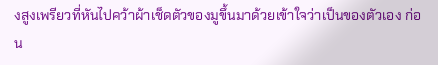งสูงเพรียวที่หันไปคว้าผ้าเช็ดตัวของมูขึ้นมาด้วยเข้าใจว่าเป็นของตัวเอง ก่อน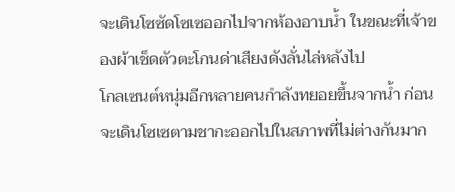จะเดินโซซัดโซเซออกไปจากห้องอาบน้ำ ในขณะที่เจ้าของผ้าเช็ดตัวตะโกนด่าเสียงดังลั่นไล่หลังไป
โกลเซนต์หนุ่มอีกหลายคนกำลังทยอยขึ้นจากน้ำ ก่อนจะเดินโซเซตามชากะออกไปในสภาพที่ไม่ต่างกันมาก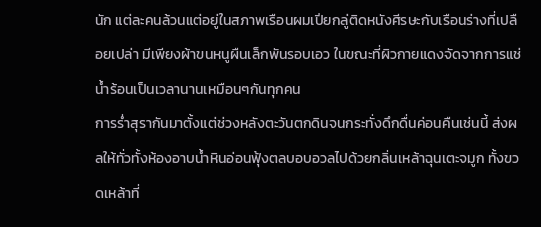นัก แต่ละคนล้วนแต่อยู่ในสภาพเรือนผมเปียกลู่ติดหนังศีรษะกับเรือนร่างที่เปลือยเปล่า มีเพียงผ้าขนหนูผืนเล็กพันรอบเอว ในขณะที่ผิวกายแดงจัดจากการแช่น้ำร้อนเป็นเวลานานเหมือนๆกันทุกคน
การร่ำสุรากันมาตั้งแต่ช่วงหลังตะวันตกดินจนกระทั่งดึกดื่นค่อนคืนเช่นนี้ ส่งผลให้ทั่วทั้งห้องอาบน้ำหินอ่อนฟุ้งตลบอบอวลไปด้วยกลิ่นเหล้าฉุนเตะจมูก ทั้งขวดเหล้าที่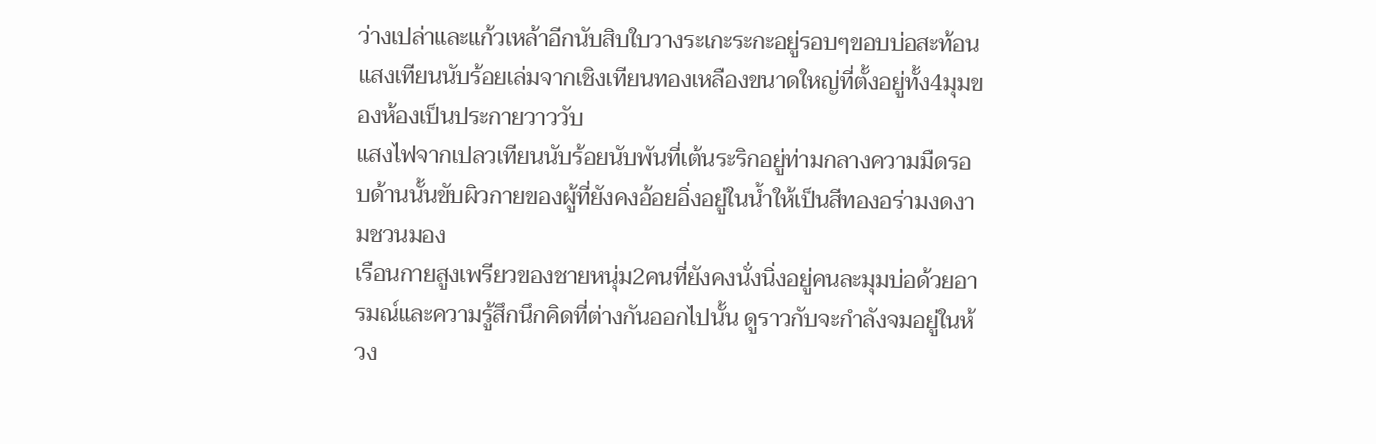ว่างเปล่าและแก้วเหล้าอีกนับสิบใบวางระเกะระกะอยู่รอบๆขอบบ่อสะท้อนแสงเทียนนับร้อยเล่มจากเชิงเทียนทองเหลืองขนาดใหญ่ที่ตั้งอยู่ทั้ง4มุมของห้องเป็นประกายวาววับ
แสงไฟจากเปลวเทียนนับร้อยนับพันที่เต้นระริกอยู่ท่ามกลางความมืดรอบด้านนั้นขับผิวกายของผู้ที่ยังคงอ้อยอิ่งอยู่ในน้ำให้เป็นสีทองอร่ามงดงามชวนมอง
เรือนกายสูงเพรียวของชายหนุ่ม2คนที่ยังคงนั่งนิ่งอยู่คนละมุมบ่อด้วยอารมณ์และความรู้สึกนึกคิดที่ต่างกันออกไปนั้น ดูราวกับจะกำลังจมอยู่ในห้วง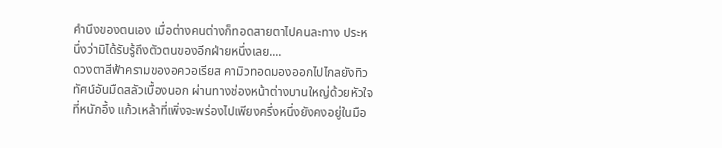คำนึงของตนเอง เมื่อต่างคนต่างก็ทอดสายตาไปคนละทาง ประหนึ่งว่ามิได้รับรู้ถึงตัวตนของอีกฝ่ายหนึ่งเลย....
ดวงตาสีฟ้าครามของอควอเรียส คามิวทอดมองออกไปไกลยังทิวทัศน์อันมืดสลัวเบื้องนอก ผ่านทางช่องหน้าต่างบานใหญ่ด้วยหัวใจที่หนักอึ้ง แก้วเหล้าที่เพิ่งจะพร่องไปเพียงครึ่งหนึ่งยังคงอยู่ในมือ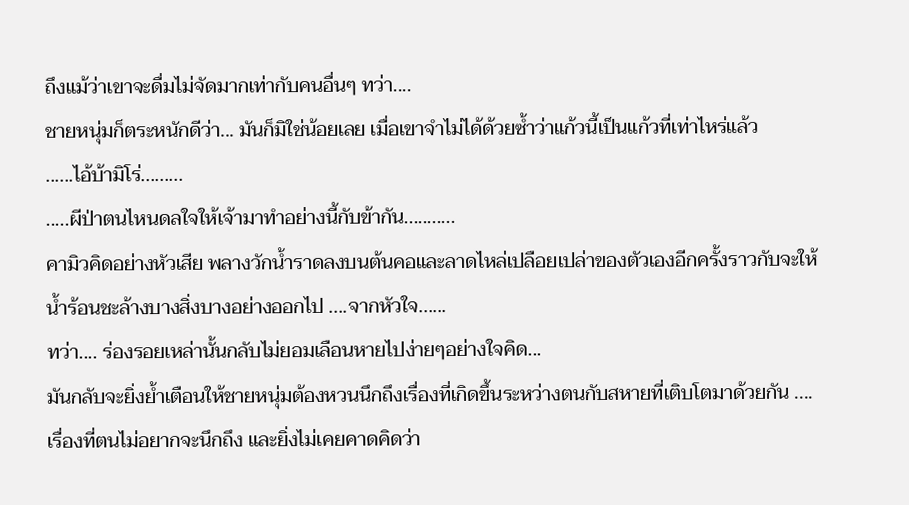ถึงแม้ว่าเขาจะดื่มไม่จัดมากเท่ากับคนอื่นๆ ทว่า....
ชายหนุ่มก็ตระหนักดีว่า... มันก็มิใช่น้อยเลย เมื่อเขาจำไม่ได้ด้วยซ้ำว่าแก้วนี้เป็นแก้วที่เท่าไหร่แล้ว
......ไอ้บ้ามิโร่.........
.....ผีป่าตนไหนดลใจให้เจ้ามาทำอย่างนี้กับข้ากัน...........
คามิวคิดอย่างหัวเสีย พลางวักน้ำราดลงบนต้นคอและลาดไหล่เปลือยเปล่าของตัวเองอีกครั้งราวกับจะให้น้ำร้อนชะล้างบางสิ่งบางอย่างออกไป ....จากหัวใจ......
ทว่า.... ร่องรอยเหล่านั้นกลับไม่ยอมเลือนหายไปง่ายๆอย่างใจคิด...
มันกลับจะยิ่งย้ำเตือนให้ชายหนุ่มต้องหวนนึกถึงเรื่องที่เกิดขึ้นระหว่างตนกับสหายที่เติบโตมาด้วยกัน ....เรื่องที่ตนไม่อยากจะนึกถึง และยิ่งไม่เคยคาดคิดว่า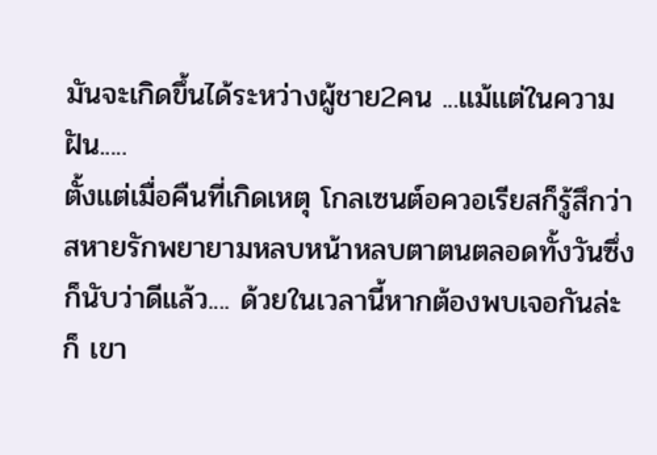มันจะเกิดขึ้นได้ระหว่างผู้ชาย2คน ...แม้แต่ในความฝัน.....
ตั้งแต่เมื่อคืนที่เกิดเหตุ โกลเซนต์อควอเรียสก็รู้สึกว่าสหายรักพยายามหลบหน้าหลบตาตนตลอดทั้งวันซึ่งก็นับว่าดีแล้ว.... ด้วยในเวลานี้หากต้องพบเจอกันล่ะก็ เขา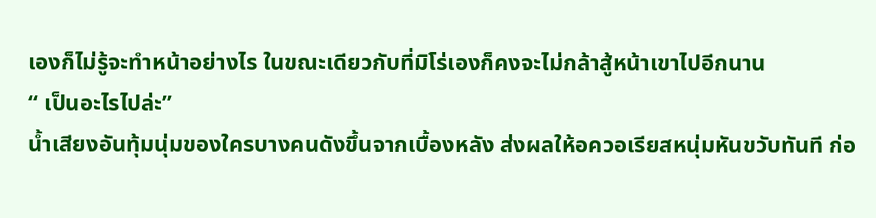เองก็ไม่รู้จะทำหน้าอย่างไร ในขณะเดียวกับที่มิโร่เองก็คงจะไม่กล้าสู้หน้าเขาไปอีกนาน
“ เป็นอะไรไปล่ะ”
น้ำเสียงอันทุ้มนุ่มของใครบางคนดังขึ้นจากเบื้องหลัง ส่งผลให้อควอเรียสหนุ่มหันขวับทันที ก่อ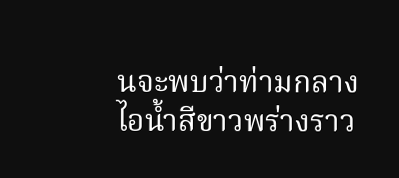นจะพบว่าท่ามกลางไอน้ำสีขาวพร่างราว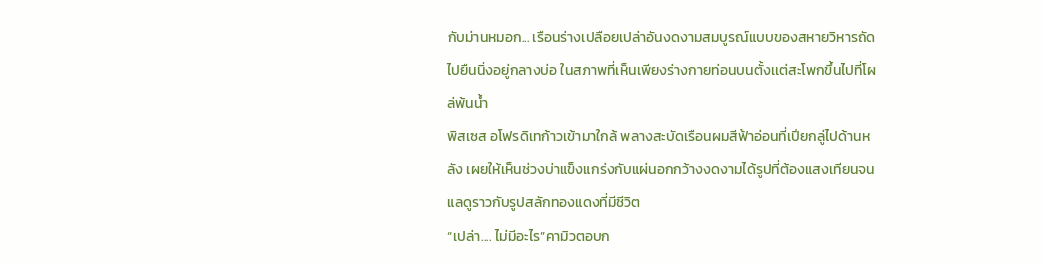กับม่านหมอก... เรือนร่างเปลือยเปล่าอันงดงามสมบูรณ์แบบของสหายวิหารถัดไปยืนนิ่งอยู่กลางบ่อ ในสภาพที่เห็นเพียงร่างกายท่อนบนตั้งเเต่สะโพกขึ้นไปที่โผล่พ้นน้ำ
พิสเซส อโฟรดิเทก้าวเข้ามาใกล้ พลางสะบัดเรือนผมสีฟ้าอ่อนที่เปียกลู่ไปด้านหลัง เผยให้เห็นช่วงบ่าแข็งแกร่งกับแผ่นอกกว้างงดงามได้รูปที่ต้องแสงเทียนจนแลดูราวกับรูปสลักทองแดงที่มีชีวิต
“เปล่า.... ไม่มีอะไร”คามิวตอบก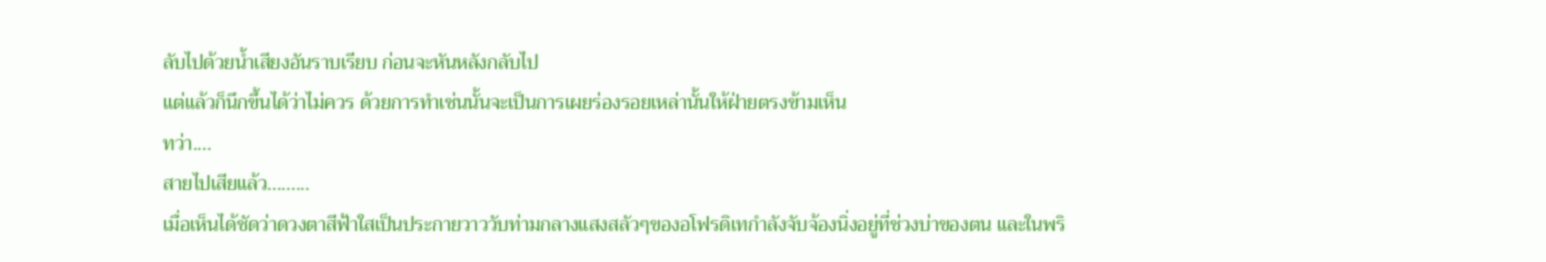ลับไปด้วยน้ำเสียงอันราบเรียบ ก่อนจะหันหลังกลับไป
แต่แล้วก็นึกขึ้นได้ว่าไม่ควร ด้วยการทำเช่นนั้นจะเป็นการเผยร่องรอยเหล่านั้นให้ฝ่ายตรงข้ามเห็น
ทว่า....
สายไปเสียแล้ว.........
เมื่อเห็นได้ชัดว่าดวงตาสีฟ้าใสเป็นประกายวาววับท่ามกลางแสงสลัวๆของอโฟรดิเทกำลังจับจ้องนิ่งอยู่ที่ช่วงบ่าของตน และในพริ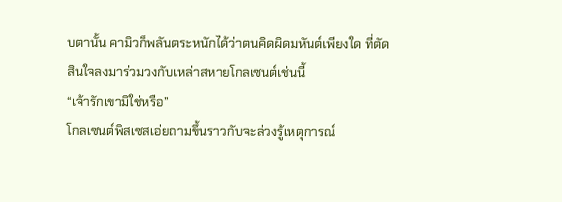บตานั้น คามิวก็พลันตระหนักได้ว่าตนคิดผิดมหันต์เพียงใด ที่ตัดสินใจลงมาร่วมวงกับเหล่าสหายโกลเซนต์เช่นนี้
“เจ้ารักเขามิใช่หรือ”
โกลเซนต์พิสเซสเอ่ยถามขึ้นราวกับจะล่วงรู้เหตุการณ์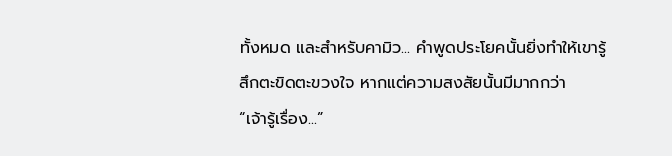ทั้งหมด และสำหรับคามิว... คำพูดประโยคนั้นยิ่งทำให้เขารู้สึกตะขิดตะขวงใจ หากแต่ความสงสัยนั้นมีมากกว่า
“เจ้ารู้เรื่อง...”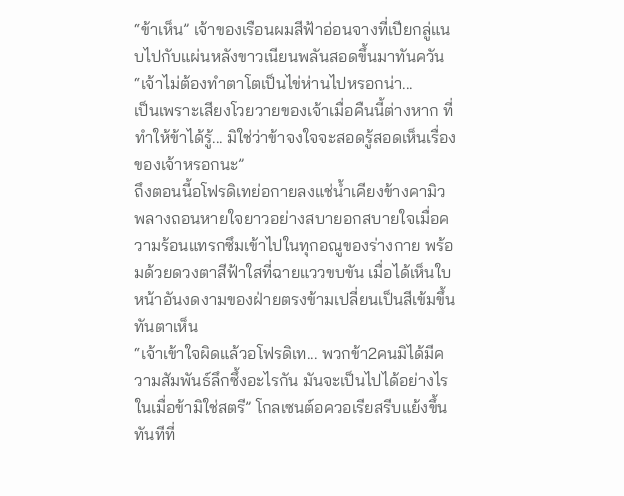“ข้าเห็น” เจ้าของเรือนผมสีฟ้าอ่อนจางที่เปียกลู่แนบไปกับแผ่นหลังขาวเนียนพลันสอดขึ้นมาทันควัน
“เจ้าไม่ต้องทำตาโตเป็นไข่ห่านไปหรอกน่า...
เป็นเพราะเสียงโวยวายของเจ้าเมื่อคืนนี้ต่างหาก ที่ทำให้ข้าได้รู้... มิใช่ว่าข้าจงใจจะสอดรู้สอดเห็นเรื่องของเจ้าหรอกนะ”
ถึงตอนนี้อโฟรดิเทย่อกายลงแช่น้ำเคียงข้างคามิว พลางถอนหายใจยาวอย่างสบายอกสบายใจเมื่อความร้อนแทรกซึมเข้าไปในทุกอณูของร่างกาย พร้อมด้วยดวงตาสีฟ้าใสที่ฉายแววขบขัน เมื่อได้เห็นใบหน้าอันงดงามของฝ่ายตรงข้ามเปลี่ยนเป็นสีเข้มขึ้นทันตาเห็น
“เจ้าเข้าใจผิดแล้วอโฟรดิเท... พวกข้า2คนมิได้มีความสัมพันธ์ลึกซึ้งอะไรกัน มันจะเป็นไปได้อย่างไรในเมื่อข้ามิใช่สตรี” โกลเซนต์อควอเรียสรีบแย้งขึ้นทันทีที่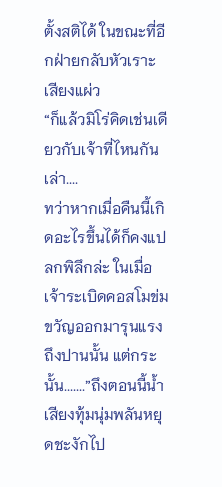ตั้งสติได้ ในขณะที่อีกฝ่ายกลับหัวเราะเสียงแผ่ว
“ก็แล้วมิโร่คิดเช่นเดียวกับเจ้าที่ไหนกันเล่า....
ทว่าหากเมื่อคืนนี้เกิดอะไรขึ้นได้ก็คงแปลกพิลึกล่ะ ในเมื่อเจ้าระเบิดคอสโมข่มขวัญออกมารุนแรงถึงปานนั้น แต่กระนั้น.......”ถึงตอนนี้น้ำเสียงทุ้มนุ่มพลันหยุดชะงักไป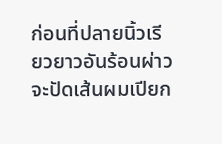ก่อนที่ปลายนิ้วเรียวยาวอันร้อนผ่าวจะปัดเส้นผมเปียก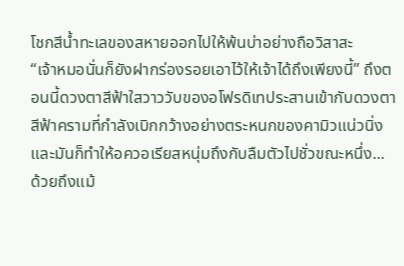โชกสีน้ำทะเลของสหายออกไปให้พ้นบ่าอย่างถือวิสาสะ
“เจ้าหมอนั่นก็ยังฝากร่องรอยเอาไว้ให้เจ้าได้ถึงเพียงนี้” ถึงตอนนี้ดวงตาสีฟ้าใสวาววับของอโฟรดิเทประสานเข้ากับดวงตาสีฟ้าครามที่กำลังเบิกกว้างอย่างตระหนกของคามิวแน่วนิ่ง
และมันก็ทำให้อควอเรียสหนุ่มถึงกับลืมตัวไปชั่วขณะหนึ่ง...
ด้วยถึงแม้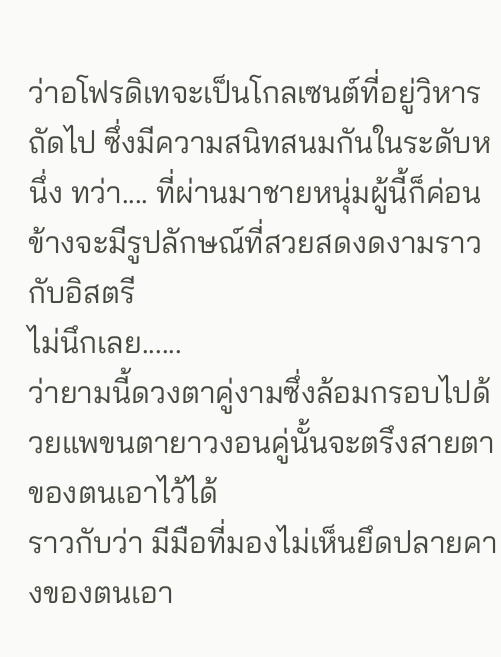ว่าอโฟรดิเทจะเป็นโกลเซนต์ที่อยู่วิหารถัดไป ซึ่งมีความสนิทสนมกันในระดับหนึ่ง ทว่า.... ที่ผ่านมาชายหนุ่มผู้นี้ก็ค่อนข้างจะมีรูปลักษณ์ที่สวยสดงดงามราวกับอิสตรี
ไม่นึกเลย......
ว่ายามนี้ดวงตาคู่งามซึ่งล้อมกรอบไปด้วยแพขนตายาวงอนคู่นั้นจะตรึงสายตาของตนเอาไว้ได้
ราวกับว่า มีมือที่มองไม่เห็นยึดปลายคางของตนเอา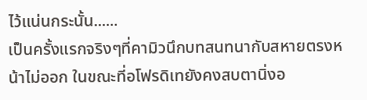ไว้แน่นกระนั้น......
เป็นครั้งแรกจริงๆที่คามิวนึกบทสนทนากับสหายตรงหน้าไม่ออก ในขณะที่อโฟรดิเทยังคงสบตานิ่งอ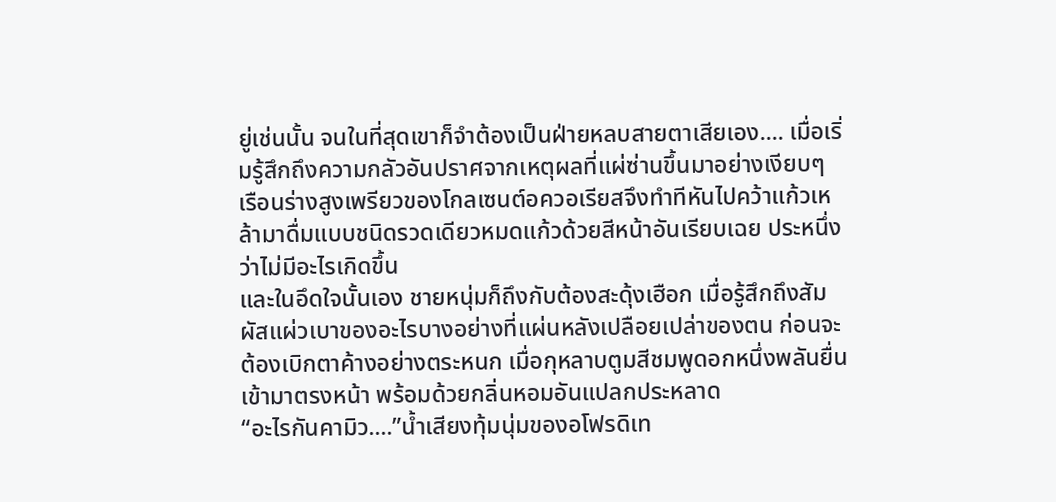ยู่เช่นนั้น จนในที่สุดเขาก็จำต้องเป็นฝ่ายหลบสายตาเสียเอง.... เมื่อเริ่มรู้สึกถึงความกลัวอันปราศจากเหตุผลที่แผ่ซ่านขึ้นมาอย่างเงียบๆ
เรือนร่างสูงเพรียวของโกลเซนต์อควอเรียสจึงทำทีหันไปคว้าแก้วเหล้ามาดื่มแบบชนิดรวดเดียวหมดแก้วด้วยสีหน้าอันเรียบเฉย ประหนึ่งว่าไม่มีอะไรเกิดขึ้น
และในอึดใจนั้นเอง ชายหนุ่มก็ถึงกับต้องสะดุ้งเฮือก เมื่อรู้สึกถึงสัมผัสแผ่วเบาของอะไรบางอย่างที่แผ่นหลังเปลือยเปล่าของตน ก่อนจะต้องเบิกตาค้างอย่างตระหนก เมื่อกุหลาบตูมสีชมพูดอกหนึ่งพลันยื่นเข้ามาตรงหน้า พร้อมด้วยกลิ่นหอมอันแปลกประหลาด
“อะไรกันคามิว....”น้ำเสียงทุ้มนุ่มของอโฟรดิเท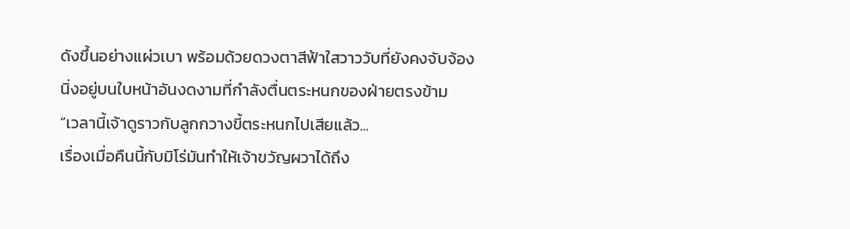ดังขึ้นอย่างแผ่วเบา พร้อมด้วยดวงตาสีฟ้าใสวาววับที่ยังคงจับจ้องนิ่งอยู่บนใบหน้าอันงดงามที่กำลังตื่นตระหนกของฝ่ายตรงข้าม
“เวลานี้เจ้าดูราวกับลูกกวางขี้ตระหนกไปเสียแล้ว...
เรื่องเมื่อคืนนี้กับมิโร่มันทำให้เจ้าขวัญผวาได้ถึง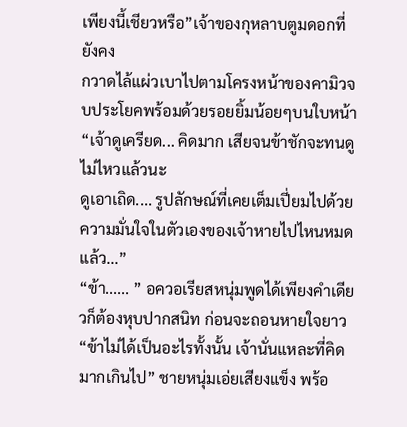เพียงนี้เชียวหรือ”เจ้าของกุหลาบตูมดอกที่ยังคง
กวาดไล้แผ่วเบาไปตามโครงหน้าของคามิวจบประโยคพร้อมด้วยรอยยิ้มน้อยๆบนใบหน้า
“เจ้าดูเครียด... คิดมาก เสียจนข้าชักจะทนดูไม่ไหวแล้วนะ
ดูเอาเถิด.... รูปลักษณ์ที่เคยเต็มเปี่ยมไปด้วยความมั่นใจในตัวเองของเจ้าหายไปไหนหมดแล้ว...”
“ข้า...... ” อควอเรียสหนุ่มพูดได้เพียงคำเดียวก็ต้องหุบปากสนิท ก่อนจะถอนหายใจยาว
“ข้าไม่ได้เป็นอะไรทั้งนั้น เจ้านั่นแหละที่คิดมากเกินไป” ชายหนุ่มเอ่ยเสียงแข็ง พร้อ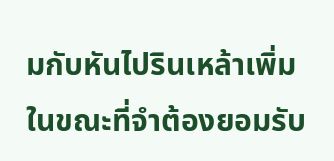มกับหันไปรินเหล้าเพิ่ม ในขณะที่จำต้องยอมรับ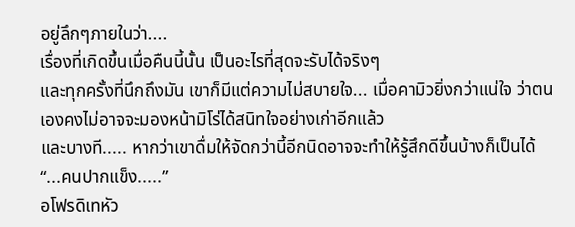อยู่ลึกๆภายในว่า....
เรื่องที่เกิดขึ้นเมื่อคืนนี้นั้น เป็นอะไรที่สุดจะรับได้จริงๆ
และทุกครั้งที่นึกถึงมัน เขาก็มีแต่ความไม่สบายใจ... เมื่อคามิวยิ่งกว่าแน่ใจ ว่าตนเองคงไม่อาจจะมองหน้ามิโร่ได้สนิทใจอย่างเก่าอีกแล้ว
และบางที..... หากว่าเขาดื่มให้จัดกว่านี้อีกนิดอาจจะทำให้รู้สึกดีขึ้นบ้างก็เป็นได้
“...คนปากแข็ง.....”
อโฟรดิเทหัว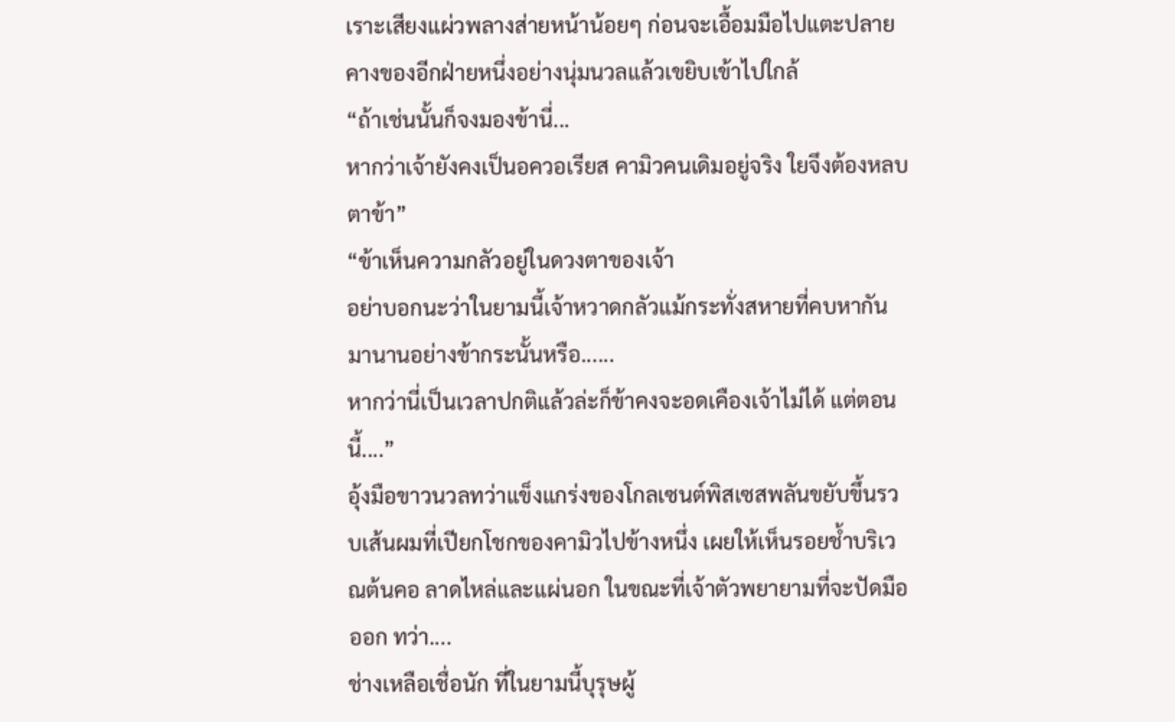เราะเสียงแผ่วพลางส่ายหน้าน้อยๆ ก่อนจะเอื้อมมือไปแตะปลายคางของอีกฝ่ายหนึ่งอย่างนุ่มนวลแล้วเขยิบเข้าไปใกล้
“ถ้าเช่นนั้นก็จงมองข้านี่...
หากว่าเจ้ายังคงเป็นอควอเรียส คามิวคนเดิมอยู่จริง ใยจึงต้องหลบตาข้า”
“ข้าเห็นความกลัวอยู่ในดวงตาของเจ้า
อย่าบอกนะว่าในยามนี้เจ้าหวาดกลัวแม้กระทั่งสหายที่คบหากันมานานอย่างข้ากระนั้นหรือ......
หากว่านี่เป็นเวลาปกติแล้วล่ะก็ข้าคงจะอดเคืองเจ้าไม่ได้ แต่ตอนนี้....”
อุ้งมือขาวนวลทว่าแข็งแกร่งของโกลเซนต์พิสเซสพลันขยับขึ้นรวบเส้นผมที่เปียกโชกของคามิวไปข้างหนึ่ง เผยให้เห็นรอยช้ำบริเวณต้นคอ ลาดไหล่และแผ่นอก ในขณะที่เจ้าตัวพยายามที่จะปัดมือออก ทว่า....
ช่างเหลือเชื่อนัก ที่ในยามนี้บุรุษผู้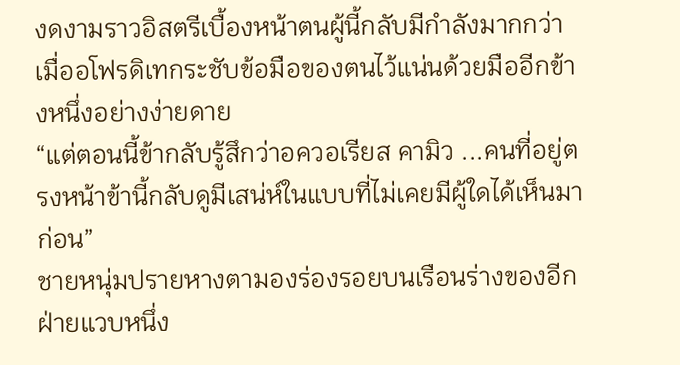งดงามราวอิสตรีเบื้องหน้าตนผู้นี้กลับมีกำลังมากกว่า
เมื่ออโฟรดิเทกระชับข้อมือของตนไว้แน่นด้วยมืออีกข้างหนึ่งอย่างง่ายดาย
“แต่ตอนนี้ข้ากลับรู้สึกว่าอควอเรียส คามิว ...คนที่อยู่ตรงหน้าข้านี้กลับดูมีเสน่ห์ในแบบที่ไม่เคยมีผู้ใดได้เห็นมาก่อน”
ชายหนุ่มปรายหางตามองร่องรอยบนเรือนร่างของอีกฝ่ายแวบหนึ่ง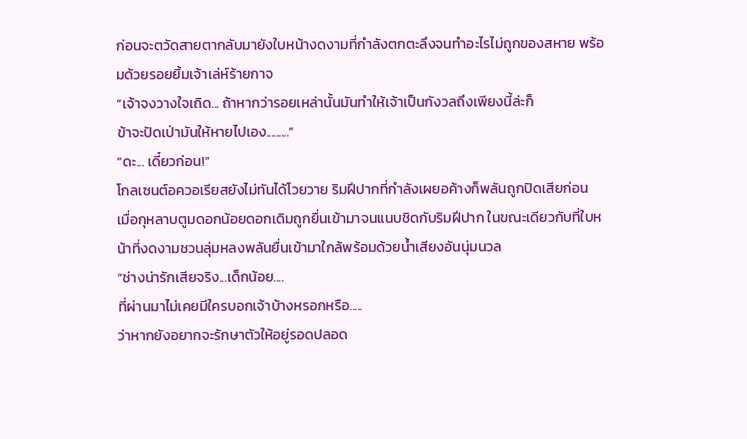ก่อนจะตวัดสายตากลับมายังใบหน้างดงามที่กำลังตกตะลึงจนทำอะไรไม่ถูกของสหาย พร้อมด้วยรอยยิ้มเจ้าเล่ห์ร้ายกาจ
“เจ้าจงวางใจเถิด... ถ้าหากว่ารอยเหล่านั้นมันทำให้เจ้าเป็นกังวลถึงเพียงนี้ล่ะก็
ข้าจะปัดเป่ามันให้หายไปเอง.........”
“ดะ... เดี๋ยวก่อน!”
โกลเซนต์อควอเรียสยังไม่ทันได้โวยวาย ริมฝีปากที่กำลังเผยอค้างก็พลันถูกปิดเสียก่อน
เมื่อกุหลาบตูมดอกน้อยดอกเดิมถูกยื่นเข้ามาจนแนบชิดกับริมฝีปาก ในขณะเดียวกับที่ใบหน้าที่งดงามชวนลุ่มหลงพลันยื่นเข้ามาใกล้พร้อมด้วยน้ำเสียงอันนุ่มนวล
“ช่างน่ารักเสียจริง...เด็กน้อย....
ที่ผ่านมาไม่เคยมีใครบอกเจ้าบ้างหรอกหรือ.....
ว่าหากยังอยากจะรักษาตัวให้อยู่รอดปลอด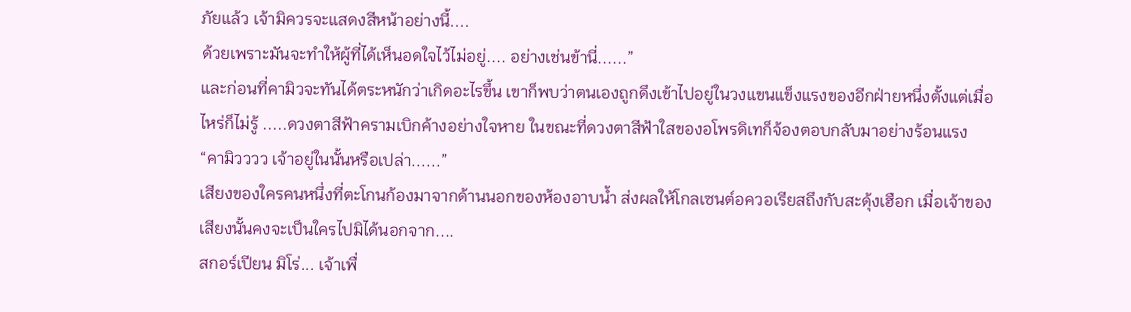ภัยแล้ว เจ้ามิควรจะแสดงสีหน้าอย่างนี้....
ด้วยเพราะมันจะทำให้ผู้ที่ได้เห็นอดใจไว้ไม่อยู่.... อย่างเช่นข้านี่......”
และก่อนที่คามิวจะทันได้ตระหนักว่าเกิดอะไรขึ้น เขาก็พบว่าตนเองถูกดึงเข้าไปอยู่ในวงแขนแข็งแรงของอีกฝ่ายหนึ่งตั้งแต่เมื่อไหร่ก็ไม่รู้ .....ดวงตาสีฟ้าครามเบิกค้างอย่างใจหาย ในขณะที่ดวงตาสีฟ้าใสของอโพรดิเทก็จ้องตอบกลับมาอย่างร้อนแรง
“คามิวววว เจ้าอยู่ในนั้นหรือเปล่า......”
เสียงของใครคนหนึ่งที่ตะโกนก้องมาจากด้านนอกของห้องอาบน้ำ ส่งผลให้โกลเซนต์อควอเรียสถึงกับสะดุ้งเฮือก เมื่อเจ้าของเสียงนั้นคงจะเป็นใครไปมิได้นอกจาก....
สกอร์เปียน มิโร่... เจ้าเพื่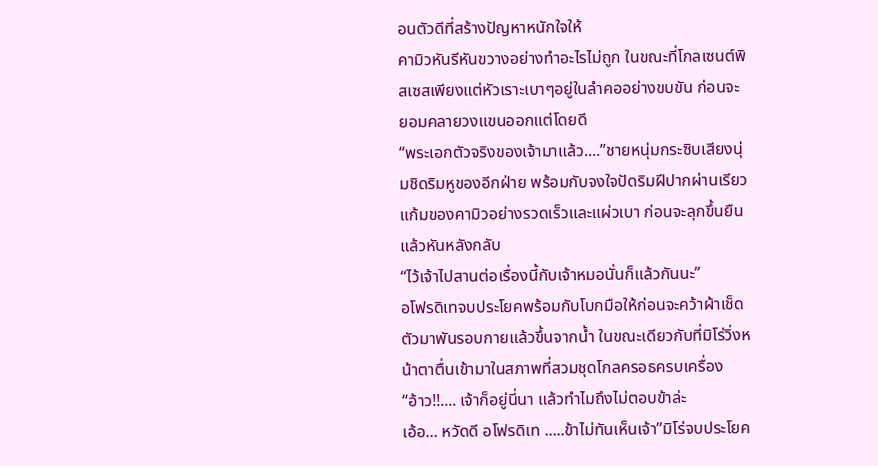อนตัวดีที่สร้างปัญหาหนักใจให้
คามิวหันรีหันขวางอย่างทำอะไรไม่ถูก ในขณะที่โกลเซนต์พิสเซสเพียงแต่หัวเราะเบาๆอยู่ในลำคออย่างขบขัน ก่อนจะยอมคลายวงแขนออกแต่โดยดี
“พระเอกตัวจริงของเจ้ามาแล้ว....”ชายหนุ่มกระซิบเสียงนุ่มชิดริมหูของอีกฝ่าย พร้อมกับจงใจปัดริมฝีปากผ่านเรียวแก้มของคามิวอย่างรวดเร็วและแผ่วเบา ก่อนจะลุกขึ้นยืนแล้วหันหลังกลับ
“ไว้เจ้าไปสานต่อเรื่องนี้กับเจ้าหมอนั่นก็แล้วกันนะ”
อโฟรดิเทจบประโยคพร้อมกับโบกมือให้ก่อนจะคว้าผ้าเช็ดตัวมาพันรอบกายแล้วขึ้นจากน้ำ ในขณะเดียวกับที่มิโร่วิ่งหน้าตาตื่นเข้ามาในสภาพที่สวมชุดโกลครอธครบเครื่อง
“อ้าว!!.... เจ้าก็อยู่นี่นา แล้วทำไมถึงไม่ตอบข้าล่ะ
เอ้อ... หวัดดี อโฟรดิเท .....ข้าไม่ทันเห็นเจ้า”มิโร่จบประโยค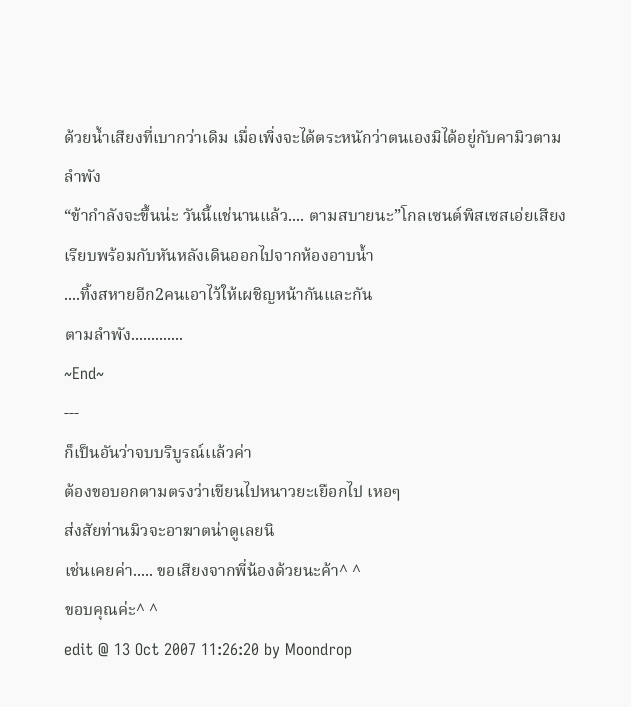ด้วยน้ำเสียงที่เบากว่าเดิม เมื่อเพิ่งจะได้ตระหนักว่าตนเองมิได้อยู่กับคามิวตามลำพัง
“ข้ากำลังจะขึ้นน่ะ วันนี้แช่นานแล้ว.... ตามสบายนะ”โกลเซนต์พิสเซสเอ่ยเสียงเรียบพร้อมกับหันหลังเดินออกไปจากห้องอาบน้ำ
....ทิ้งสหายอีก2คนเอาไว้ให้เผชิญหน้ากันและกัน
ตามลำพัง.............
~End~
---
ก็เป็นอันว่าจบบริบูรณ์เเล้วค่า
ต้องขอบอกตามตรงว่าเขียนไปหนาวยะเยือกไป เหอๆ
ส่งสัยท่านมิวจะอาฆาตน่าดูเลยนิ
เช่นเคยค่า..... ขอเสียงจากพี่น้องด้วยนะค้า^ ^
ขอบคุณค่ะ^ ^
edit @ 13 Oct 2007 11:26:20 by Moondrop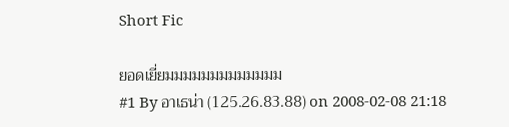Short Fic

ยอดเยี่ยมมมมมมมมมมมมม
#1 By อาเธน่า (125.26.83.88) on 2008-02-08 21:18